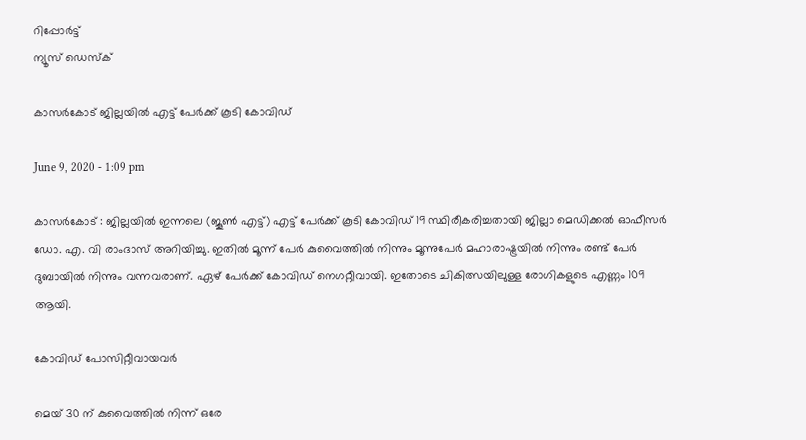റിപ്പോര്‍ട്ട്
ന്യൂസ് ഡെസ്ക്

കാസര്‍കോട് ജില്ലയില്‍ എട്ട് പേര്‍ക്ക് കൂടി കോവിഡ്

June 9, 2020 - 1:09 pm

കാസര്‍കോട് : ജില്ലയില്‍ ഇന്നലെ (ജൂണ്‍ എട്ട്) എട്ട് പേര്‍ക്ക് കൂടി കോവിഡ് 19 സ്ഥിരീകരിച്ചതായി ജില്ലാ മെഡിക്കല്‍ ഓഫീസര്‍ ഡോ. എ. വി രാംദാസ് അറിയിച്ചു. ഇതില്‍ മൂന്ന് പേര്‍ കുവൈത്തില്‍ നിന്നും മൂന്നുപേര്‍ മഹാരാഷ്ട്രയില്‍ നിന്നും രണ്ട് പേര്‍ ദുബായില്‍ നിന്നും വന്നവരാണ്. ഏഴ് പേര്‍ക്ക് കോവിഡ് നെഗറ്റീവായി. ഇതോടെ ചികിത്സയിലുള്ള രോഗികളുടെ എണ്ണം 109 ആയി.

കോവിഡ് പോസിറ്റീവായവര്‍

മെയ് 30 ന് കുവൈത്തില്‍ നിന്ന് ഒരേ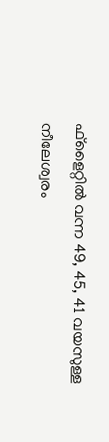ഫ്ളൈറ്റില്‍ വന്ന 49, 45, 41 വയസുള്ള നീലേശ്വരം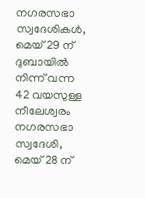നഗരസഭാ സ്വദേശികള്‍, മെയ് 29 ന് ദുബായില്‍ നിന്ന് വന്ന 42 വയസുള്ള നീലേശ്വരം നഗരസഭാ സ്വദേശി, മെയ് 28 ന്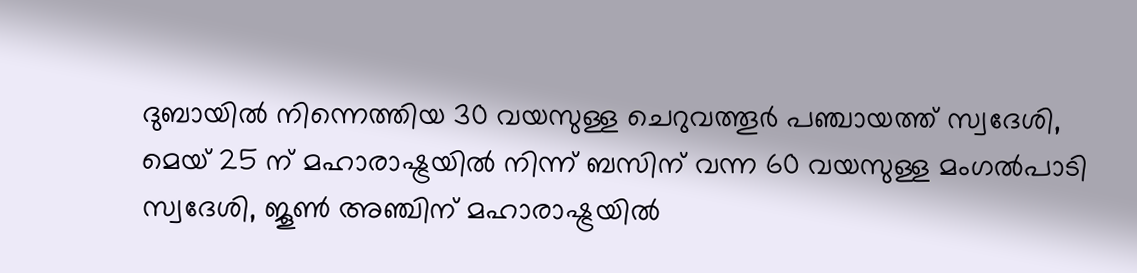ദുബായില്‍ നിന്നെത്തിയ 30 വയസുള്ള ചെറുവത്തൂര്‍ പഞ്ചായത്ത് സ്വദേശി, മെയ് 25 ന് മഹാരാഷ്ട്രയില്‍ നിന്ന് ബസിന് വന്ന 60 വയസുള്ള മംഗല്‍പാടി സ്വദേശി, ജൂണ്‍ അഞ്ചിന് മഹാരാഷ്ട്രയില്‍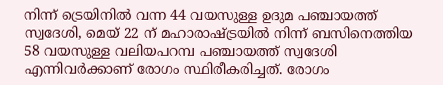നിന്ന് ട്രെയിനില്‍ വന്ന 44 വയസുള്ള ഉദുമ പഞ്ചായത്ത് സ്വദേശി, മെയ് 22 ന് മഹാരാഷ്ട്രയില്‍ നിന്ന് ബസിനെത്തിയ 58 വയസുള്ള വലിയപറമ്പ പഞ്ചായത്ത് സ്വദേശി എന്നിവര്‍ക്കാണ് രോഗം സ്ഥിരീകരിച്ചത്. രോഗം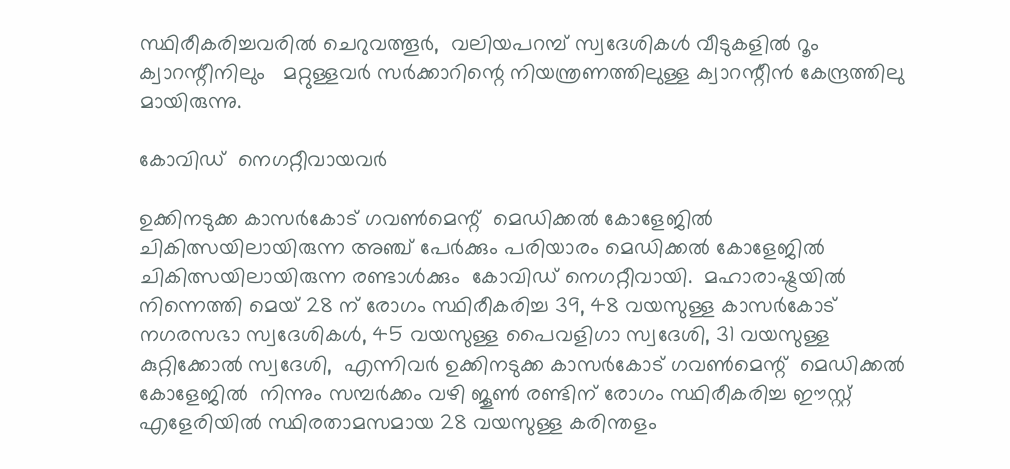സ്ഥിരീകരിച്ചവരില്‍ ചെറുവത്തൂര്‍,  വലിയപറമ്പ് സ്വദേശികള്‍ വീടുകളില്‍ റൂം ക്വാറന്റീനിലും   മറ്റുള്ളവര്‍ സര്‍ക്കാറിന്റെ നിയന്ത്രണത്തിലുള്ള ക്വാറന്റീന്‍ കേന്ദ്രത്തിലു മായിരുന്നു.

കോവിഡ്  നെഗറ്റീവായവര്‍

ഉക്കിനടുക്ക കാസര്‍കോട് ഗവണ്‍മെന്റ്  മെഡിക്കല്‍ കോളേജില്‍  ചികിത്സയിലായിരുന്ന അഞ്ച് പേര്‍ക്കും പരിയാരം മെഡിക്കല്‍ കോളേജില്‍ ചികിത്സയിലായിരുന്ന രണ്ടാള്‍ക്കും  കോവിഡ് നെഗറ്റീവായി.  മഹാരാഷ്ട്രയില്‍ നിന്നെത്തി മെയ് 28 ന് രോഗം സ്ഥിരീകരിച്ച 39, 48 വയസുള്ള കാസര്‍കോട് നഗരസഭാ സ്വദേശികള്‍, 45 വയസുള്ള പൈവളിഗാ സ്വദേശി, 31 വയസുള്ള കുറ്റിക്കോല്‍ സ്വദേശി,  എന്നിവര്‍ ഉക്കിനടുക്ക കാസര്‍കോട് ഗവണ്‍മെന്റ്  മെഡിക്കല്‍ കോളേജില്‍  നിന്നും സമ്പര്‍ക്കം വഴി ജൂണ്‍ രണ്ടിന് രോഗം സ്ഥിരീകരിച്ച ഈസ്റ്റ് എളേരിയില്‍ സ്ഥിരതാമസമായ 28 വയസുള്ള കരിന്തളം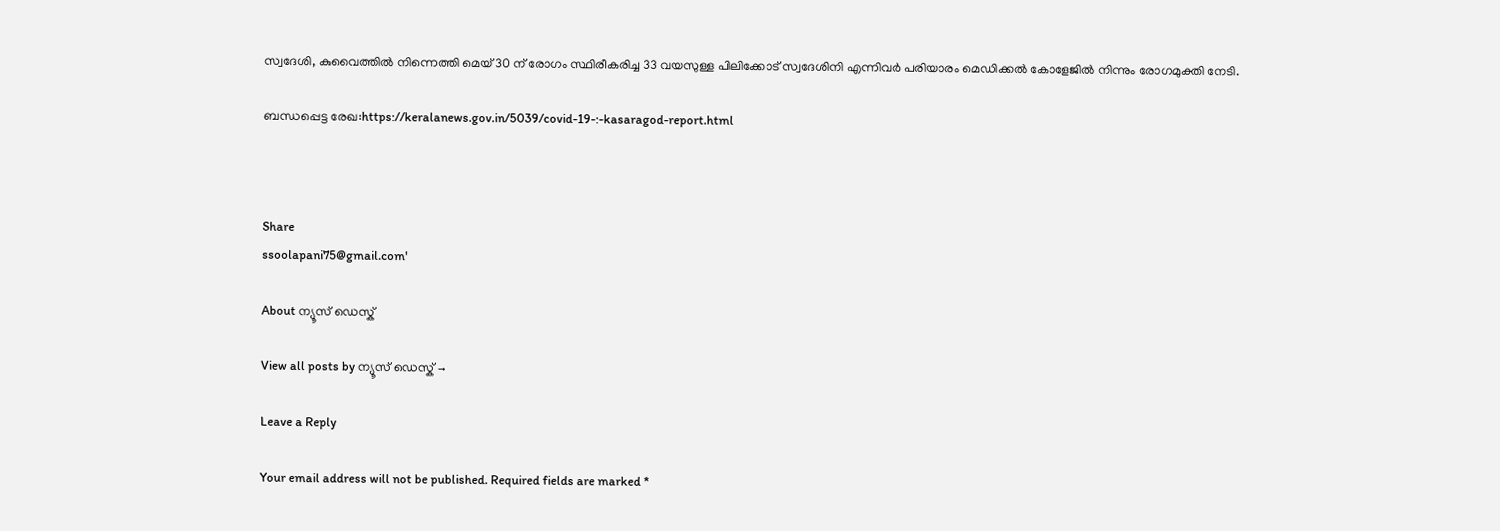സ്വദേശി, കുവൈത്തില്‍ നിന്നെത്തി മെയ് 30 ന് രോഗം സ്ഥിരീകരിച്ച 33 വയസുള്ള പിലിക്കോട് സ്വദേശിനി എന്നിവര്‍ പരിയാരം മെഡിക്കല്‍ കോളേജില്‍ നിന്നും രോഗമുക്തി നേടി.

ബന്ധപ്പെട്ട രേഖ:https://keralanews.gov.in/5039/covid-19-:-kasaragod-report.html



Share
ssoolapani75@gmail.com'

About ന്യൂസ് ഡെസ്ക്

View all posts by ന്യൂസ് ഡെസ്ക് →

Leave a Reply

Your email address will not be published. Required fields are marked *